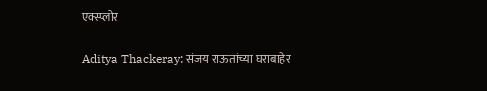एक्स्प्लोर

Aditya Thackeray: संजय राऊतांच्या घराबाहेर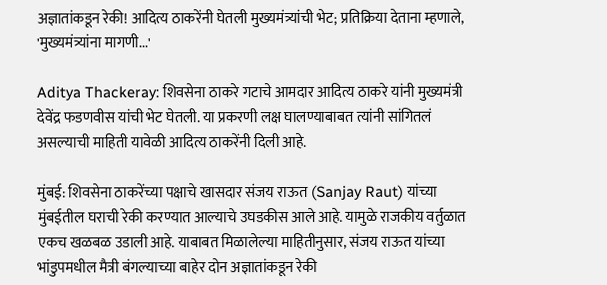अज्ञातांकडून रेकी! आदित्य ठाकरेंनी घेतली मुख्यमंत्र्यांची भेट; प्रतिक्रिया देताना म्हणाले, 'मुख्यमंत्र्यांना मागणी...'

Aditya Thackeray: शिवसेना ठाकरे गटाचे आमदार आदित्य ठाकरे यांनी मुख्यमंत्री देवेंद्र फडणवीस यांची भेट घेतली. या प्रकरणी लक्ष घालण्याबाबत त्यांनी सांगितलं असल्याची माहिती यावेळी आदित्य ठाकरेंनी दिली आहे.

मुंबई: शिवसेना ठाकरेंच्या पक्षाचे खासदार संजय राऊत (Sanjay Raut) यांच्या मुंबईतील घराची रेकी करण्यात आल्याचे उघडकीस आले आहे. यामुळे राजकीय वर्तुळात एकच खळबळ उडाली आहे. याबाबत मिळालेल्या माहितीनुसार, संजय राऊत यांच्या भांडुपमधील मैत्री बंगल्याच्या बाहेर दोन अज्ञातांकडून रेकी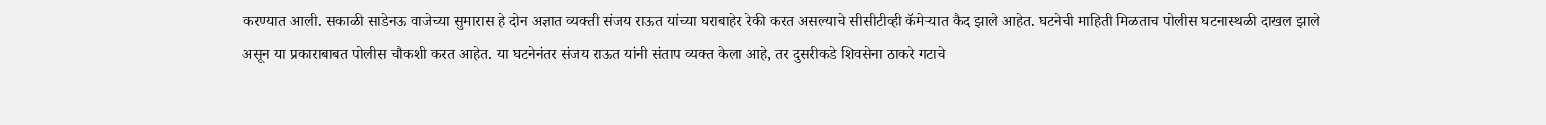करण्यात आली. सकाळी साडेनऊ वाजेच्या सुमारास हे दोन अज्ञात व्यक्ती संजय राऊत यांच्या घराबाहेर रेकी करत असल्याचे सीसीटीव्ही कॅमेऱ्यात कैद झाले आहेत. घटनेची माहिती मिळताच पोलीस घटनास्थळी दाखल झाले असून या प्रकाराबाबत पोलीस चौकशी करत आहेत. या घटनेनंतर संजय राऊत यांनी संताप व्यक्त केला आहे, तर दुसरीकडे शिवसेना ठाकरे गटाचे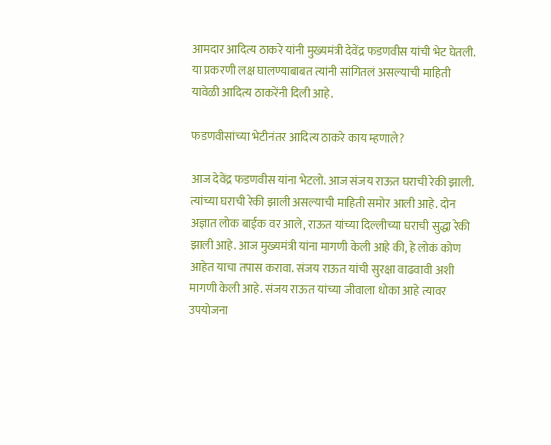आमदार आदित्य ठाकरे यांनी मुख्यमंत्री देवेंद्र फडणवीस यांची भेट घेतली. या प्रकरणी लक्ष घालण्याबाबत त्यांनी सांगितलं असल्याची माहिती यावेळी आदित्य ठाकरेंनी दिली आहे.

फडणवीसांच्या भेटीनंतर आदित्य ठाकरे काय म्हणाले?

आज देवेंद्र फडणवीस यांना भेटलो. आज संजय राऊत घराची रेकी झाली. त्यांच्या घराची रेकी झाली असल्याची माहिती समोर आली आहे. दोन अज्ञात लोक बाईक वर आले, राऊत यांच्या दिल्लीच्या घराची सुद्धा रेकी झाली आहे. आज मुख्यमंत्री यांना मागणी केली आहे की, हे लोकं कोण आहेत याचा तपास करावा. संजय राऊत यांची सुरक्षा वाढवावी अशी मागणी केली आहे. संजय राऊत यांच्या जीवाला धोका आहे त्यावर उपयोजना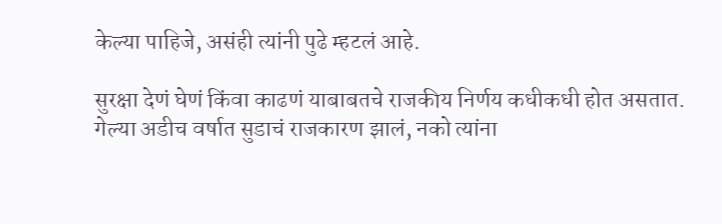केल्या पाहिजे, असंही त्यांनी पुढे म्हटलं आहे.

सुरक्षा देणं घेणं किंवा काढणं याबाबतचे राजकीय निर्णय कधीकधी होत असतात. गेल्या अडीच वर्षात सुडाचं राजकारण झालं, नको त्यांना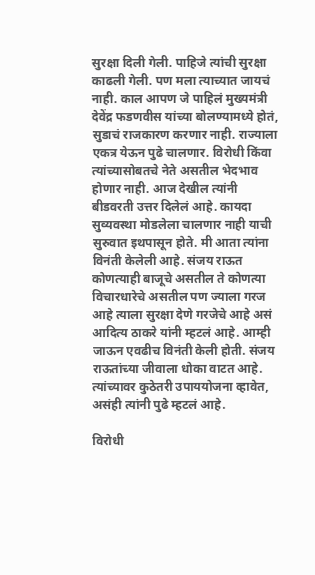सुरक्षा दिली गेली. पाहिजे त्यांची सुरक्षा काढली गेली. पण मला त्याच्यात जायचं नाही. काल आपण जे पाहिलं मुख्यमंत्री देवेंद्र फडणवीस यांच्या बोलण्यामध्ये होतं, सुडाचं राजकारण करणार नाही. राज्याला एकत्र येऊन पुढे चालणार. विरोधी किंवा त्यांच्यासोबतचे नेते असतील भेदभाव होणार नाही. आज देखील त्यांनी बीडवरती उत्तर दिलेलं आहे. कायदा सुव्यवस्था मोडलेला चालणार नाही याची सुरुवात इथपासून होते. मी आता त्यांना विनंती केलेली आहे. संजय राऊत कोणत्याही बाजूचे असतील ते कोणत्या विचारधारेचे असतील पण ज्याला गरज आहे त्याला सुरक्षा देणे गरजेचे आहे असं आदित्य ठाकरे यांनी म्हटलं आहे. आम्ही जाऊन एवढीच विनंती केली होती. संजय राऊतांच्या जीवाला धोका वाटत आहे. त्यांच्यावर कुठेतरी उपाययोजना व्हावेत, असंही त्यांनी पुढे म्हटलं आहे.

विरोधी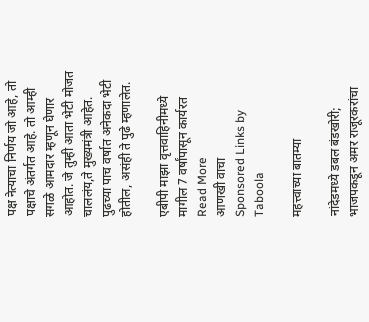पक्ष नेत्याचा निर्णय जो आहे, तो पक्षाचे अंतर्गत आहे. तो आम्ही सगळे आमदार म्हणून घेणार आहोत. जे तुम्ही आता भेटी मोजत चाललंय,ते मुख्यमंत्री आहेत. पुढच्या पाच वर्षात अनेकदा भेटी होतील, असंही ते पुढे म्हणालेत.

एबीपी माझा वृत्तवाहिनीमध्ये मागील 7 वर्षांपासून कार्यरत
Read More
आणखी वाचा
Sponsored Links by Taboola

महत्त्वाच्या बातम्या

नांदेडमध्ये डबल बंडखोरी; भाजपकडून अमर राजूरकरांचा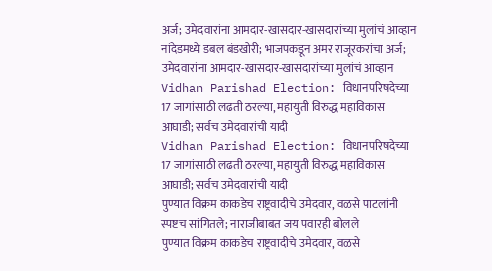अर्ज; उमेदवारांना आमदार-खासदार-खासदारांच्या मुलांचं आव्हान
नांदेडमध्ये डबल बंडखोरी; भाजपकडून अमर राजूरकरांचा अर्ज; उमेदवारांना आमदार-खासदार-खासदारांच्या मुलांचं आव्हान
Vidhan Parishad Election: विधानपरिषदेच्या 17 जागांसाठी लढती ठरल्या, महायुती विरुद्ध महाविकास आघाडी; सर्वच उमेदवारांची यादी
Vidhan Parishad Election: विधानपरिषदेच्या 17 जागांसाठी लढती ठरल्या, महायुती विरुद्ध महाविकास आघाडी; सर्वच उमेदवारांची यादी
पुण्यात विक्रम काकडेच राष्ट्रवादीचे उमेदवार, वळसे पाटलांनी स्पष्टच सांगितले; नाराजीबाबत जय पवारही बोलले
पुण्यात विक्रम काकडेच राष्ट्रवादीचे उमेदवार, वळसे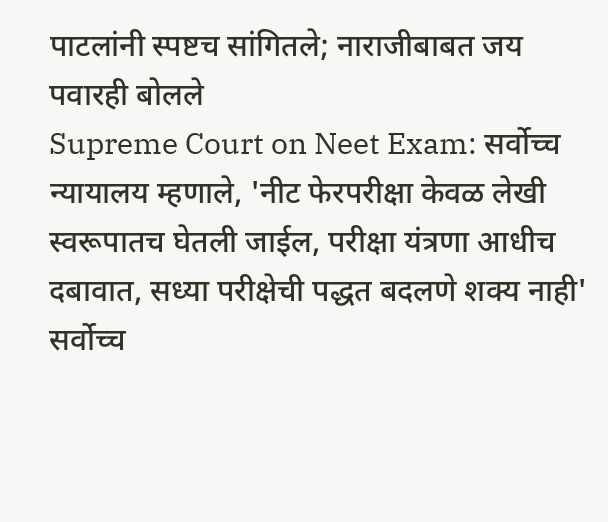पाटलांनी स्पष्टच सांगितले; नाराजीबाबत जय पवारही बोलले
Supreme Court on Neet Exam: सर्वोच्च न्यायालय म्हणाले, 'नीट फेरपरीक्षा केवळ लेखी स्वरूपातच घेतली जाईल, परीक्षा यंत्रणा आधीच दबावात, सध्या परीक्षेची पद्धत बदलणे शक्य नाही'
सर्वोच्च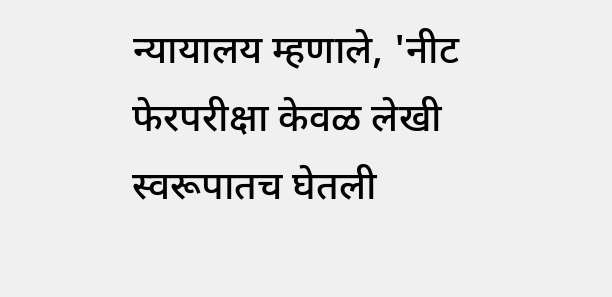न्यायालय म्हणाले, 'नीट फेरपरीक्षा केवळ लेखी स्वरूपातच घेतली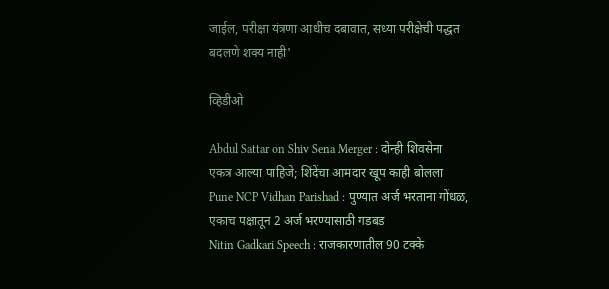जाईल, परीक्षा यंत्रणा आधीच दबावात, सध्या परीक्षेची पद्धत बदलणे शक्य नाही'

व्हिडीओ

Abdul Sattar on Shiv Sena Merger : दोन्ही शिवसेना एकत्र आल्या पाहिजे; शिंदेंचा आमदार खूप काही बोलला
Pune NCP Vidhan Parishad : पुण्यात अर्ज भरताना गोंधळ, एकाच पक्षातून 2 अर्ज भरण्यासाठी गडबड
Nitin Gadkari Speech : राजकारणातील 90 टक्के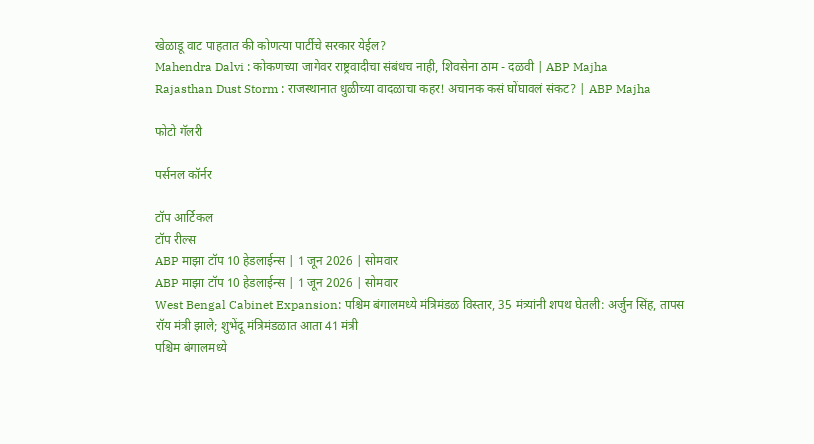खेळाडू वाट पाहतात की कोणत्या पार्टीचे सरकार येईल?
Mahendra Dalvi : कोकणच्या जागेवर राष्ट्रवादीचा संबंधच नाही, शिवसेना ठाम - दळवी | ABP Majha
Rajasthan Dust Storm : राजस्थानात धुळीच्या वादळाचा कहर! अचानक कसं घोंघावलं संकट? | ABP Majha

फोटो गॅलरी

पर्सनल कॉर्नर

टॉप आर्टिकल
टॉप रील्स
ABP माझा टॉप 10 हेडलाईन्स | 1 जून 2026 | सोमवार
ABP माझा टॉप 10 हेडलाईन्स | 1 जून 2026 | सोमवार
West Bengal Cabinet Expansion: पश्चिम बंगालमध्ये मंत्रिमंडळ विस्तार, 35 मंत्र्यांनी शपथ घेतली: अर्जुन सिंह, तापस रॉय मंत्री झाले; शुभेंदू मंत्रिमंडळात आता 41 मंत्री
पश्चिम बंगालमध्ये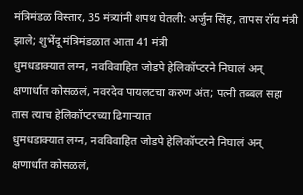मंत्रिमंडळ विस्तार, 35 मंत्र्यांनी शपथ घेतली: अर्जुन सिंह, तापस रॉय मंत्री झाले; शुभेंदू मंत्रिमंडळात आता 41 मंत्री
धुमधडाक्यात लग्न, नवविवाहित जोडपे हेलिकॉप्टरने निघालं अन् क्षणार्धात कोसळलं, नवरदेव पायलटचा करुण अंत; पत्नी तब्बल सहा तास त्याच हेलिकॉप्टरच्या ढिगाऱ्यात
धुमधडाक्यात लग्न, नवविवाहित जोडपे हेलिकॉप्टरने निघालं अन् क्षणार्धात कोसळलं,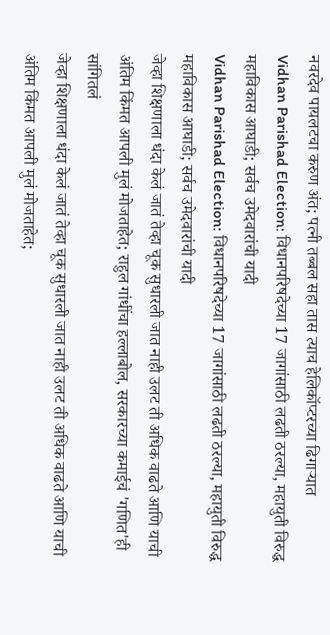नवरदेव पायलटचा करुण अंत; पत्नी तब्बल सहा तास त्याच हेलिकॉप्टरच्या ढिगाऱ्यात
Vidhan Parishad Election: विधानपरिषदेच्या 17 जागांसाठी लढती ठरल्या, महायुती विरुद्ध महाविकास आघाडी; सर्वच उमेदवारांची यादी
Vidhan Parishad Election: विधानपरिषदेच्या 17 जागांसाठी लढती ठरल्या, महायुती विरुद्ध महाविकास आघाडी; सर्वच उमेदवारांची यादी
जेव्हा शिक्षणाला धंदा केलं जातं तेव्हा चूक सुधारली जात नाही उलट ती अधिक वाढते आणि याची अंतिम किंमत आपली मुलं मोजताहेत; राहुल गांधींचा हल्लाबोल, सरकारच्या कमाईचं 'गणित'ही सांगितलं
जेव्हा शिक्षणाला धंदा केलं जातं तेव्हा चूक सुधारली जात नाही उलट ती अधिक वाढते आणि याची अंतिम किंमत आपली मुलं मोजताहेत;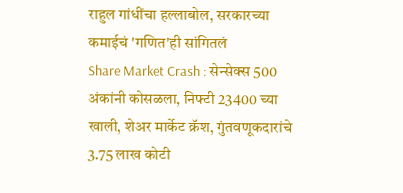राहुल गांधींचा हल्लाबोल, सरकारच्या कमाईचं 'गणित'ही सांगितलं
Share Market Crash : सेन्सेक्स 500 अंकांनी कोसळला, निफ्टी 23400 च्या खाली, शेअर मार्केट क्रॅश, गुंतवणूकदारांचे 3.75 लाख कोटी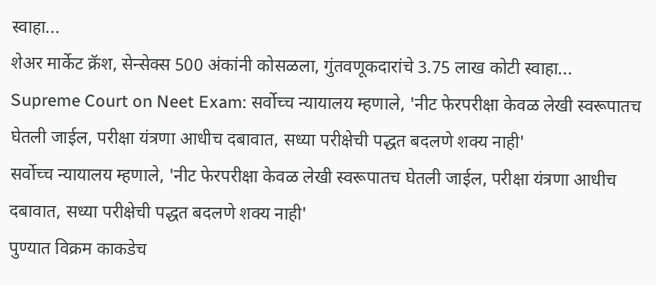स्वाहा...
शेअर मार्केट क्रॅश, सेन्सेक्स 500 अंकांनी कोसळला, गुंतवणूकदारांचे 3.75 लाख कोटी स्वाहा...
Supreme Court on Neet Exam: सर्वोच्च न्यायालय म्हणाले, 'नीट फेरपरीक्षा केवळ लेखी स्वरूपातच घेतली जाईल, परीक्षा यंत्रणा आधीच दबावात, सध्या परीक्षेची पद्धत बदलणे शक्य नाही'
सर्वोच्च न्यायालय म्हणाले, 'नीट फेरपरीक्षा केवळ लेखी स्वरूपातच घेतली जाईल, परीक्षा यंत्रणा आधीच दबावात, सध्या परीक्षेची पद्धत बदलणे शक्य नाही'
पुण्यात विक्रम काकडेच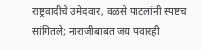राष्ट्रवादीचे उमेदवार, वळसे पाटलांनी स्पष्टच सांगितले; नाराजीबाबत जय पवारही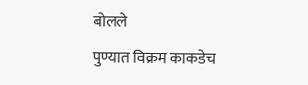बोलले
पुण्यात विक्रम काकडेच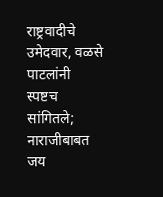राष्ट्रवादीचे उमेदवार, वळसे पाटलांनी स्पष्टच सांगितले; नाराजीबाबत जय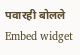पवारही बोलले
Embed widget